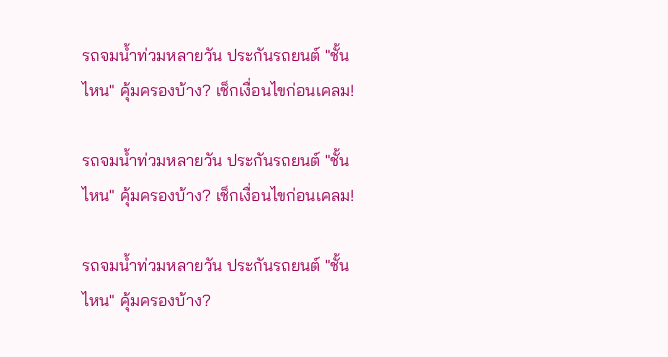รถจมน้ำท่วมหลายวัน ประกันรถยนต์ "ชั้นไหน" คุ้มครองบ้าง? เช็กเงื่อนไขก่อนเคลม!

รถจมน้ำท่วมหลายวัน ประกันรถยนต์ "ชั้นไหน" คุ้มครองบ้าง? เช็กเงื่อนไขก่อนเคลม!

รถจมน้ำท่วมหลายวัน ประกันรถยนต์ "ชั้นไหน" คุ้มครองบ้าง?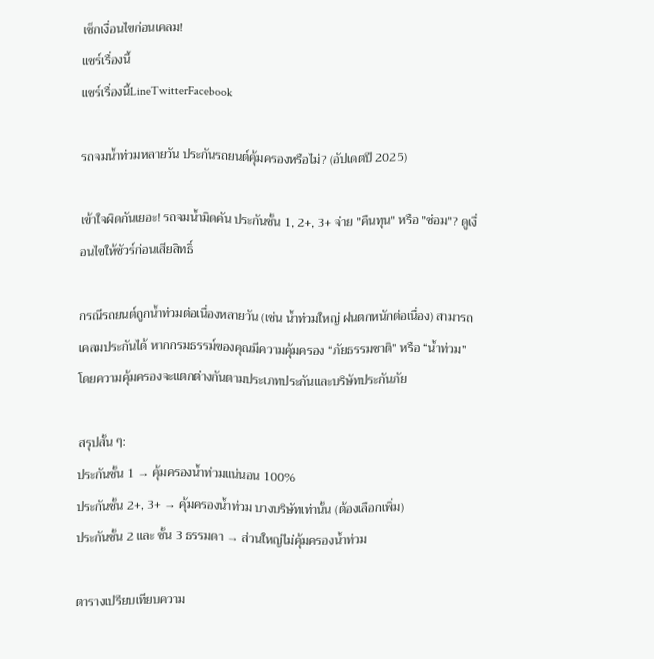เช็กเงื่อนไขก่อนเคลม!
แชร์เรื่องนี้
แชร์เรื่องนี้LineTwitterFacebook

รถจมน้ำท่วมหลายวัน ประกันรถยนต์คุ้มครองหรือไม่? (อัปเดตปี 2025)

เข้าใจผิดกันเยอะ! รถจมน้ำมิดคัน ประกันชั้น 1, 2+, 3+ จ่าย "คืนทุน" หรือ "ซ่อม"? ดูเงื่อนไขให้ชัวร์ก่อนเสียสิทธิ์

กรณีรถยนต์ถูกน้ำท่วมต่อเนื่องหลายวัน (เช่น น้ำท่วมใหญ่ ฝนตกหนักต่อเนื่อง) สามารถเคลมประกันได้ หากกรมธรรม์ของคุณมีความคุ้มครอง “ภัยธรรมชาติ” หรือ “น้ำท่วม” โดยความคุ้มครองจะแตกต่างกันตามประเภทประกันและบริษัทประกันภัย

สรุปสั้น ๆ:
ประกันชั้น 1 → คุ้มครองน้ำท่วมแน่นอน 100%
ประกันชั้น 2+, 3+ → คุ้มครองน้ำท่วม บางบริษัทเท่านั้น (ต้องเลือกเพิ่ม)
ประกันชั้น 2 และ ชั้น 3 ธรรมดา → ส่วนใหญ่ไม่คุ้มครองน้ำท่วม

ตารางเปรียบเทียบความ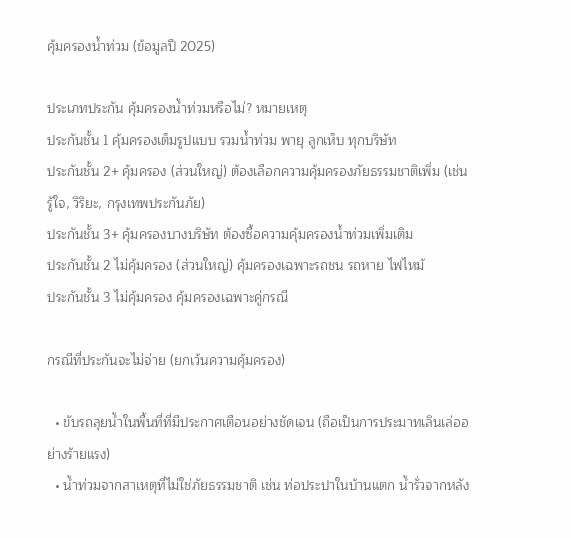คุ้มครองน้ำท่วม (ข้อมูลปี 2025)

ประเภทประกัน คุ้มครองน้ำท่วมหรือไม่? หมายเหตุ
ประกันชั้น 1 คุ้มครองเต็มรูปแบบ รวมน้ำท่วม พายุ ลูกเห็บ ทุกบริษัท
ประกันชั้น 2+ คุ้มครอง (ส่วนใหญ่) ต้องเลือกความคุ้มครองภัยธรรมชาติเพิ่ม (เช่น รู้ใจ, วิริยะ, กรุงเทพประกันภัย)
ประกันชั้น 3+ คุ้มครองบางบริษัท ต้องซื้อความคุ้มครองน้ำท่วมเพิ่มเติม
ประกันชั้น 2 ไม่คุ้มครอง (ส่วนใหญ่) คุ้มครองเฉพาะรถชน รถหาย ไฟไหม้
ประกันชั้น 3 ไม่คุ้มครอง คุ้มครองเฉพาะคู่กรณี

กรณีที่ประกันจะไม่จ่าย (ยกเว้นความคุ้มครอง)

  • ขับรถลุยน้ำในพื้นที่ที่มีประกาศเตือนอย่างชัดเจน (ถือเป็นการประมาทเลินเล่ออย่างร้ายแรง)
  • น้ำท่วมจากสาเหตุที่ไม่ใช่ภัยธรรมชาติ เช่น ท่อประปาในบ้านแตก น้ำรั่วจากหลัง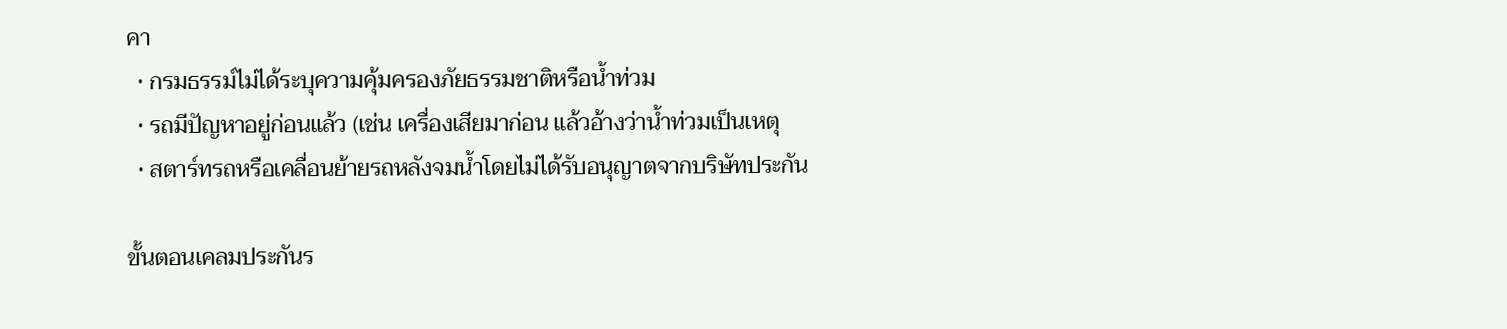คา
  • กรมธรรม์ไม่ได้ระบุความคุ้มครองภัยธรรมชาติหรือน้ำท่วม
  • รถมีปัญหาอยู่ก่อนแล้ว (เช่น เครื่องเสียมาก่อน แล้วอ้างว่าน้ำท่วมเป็นเหตุ
  • สตาร์ทรถหรือเคลื่อนย้ายรถหลังจมน้ำโดยไม่ได้รับอนุญาตจากบริษัทประกัน

ขั้นตอนเคลมประกันร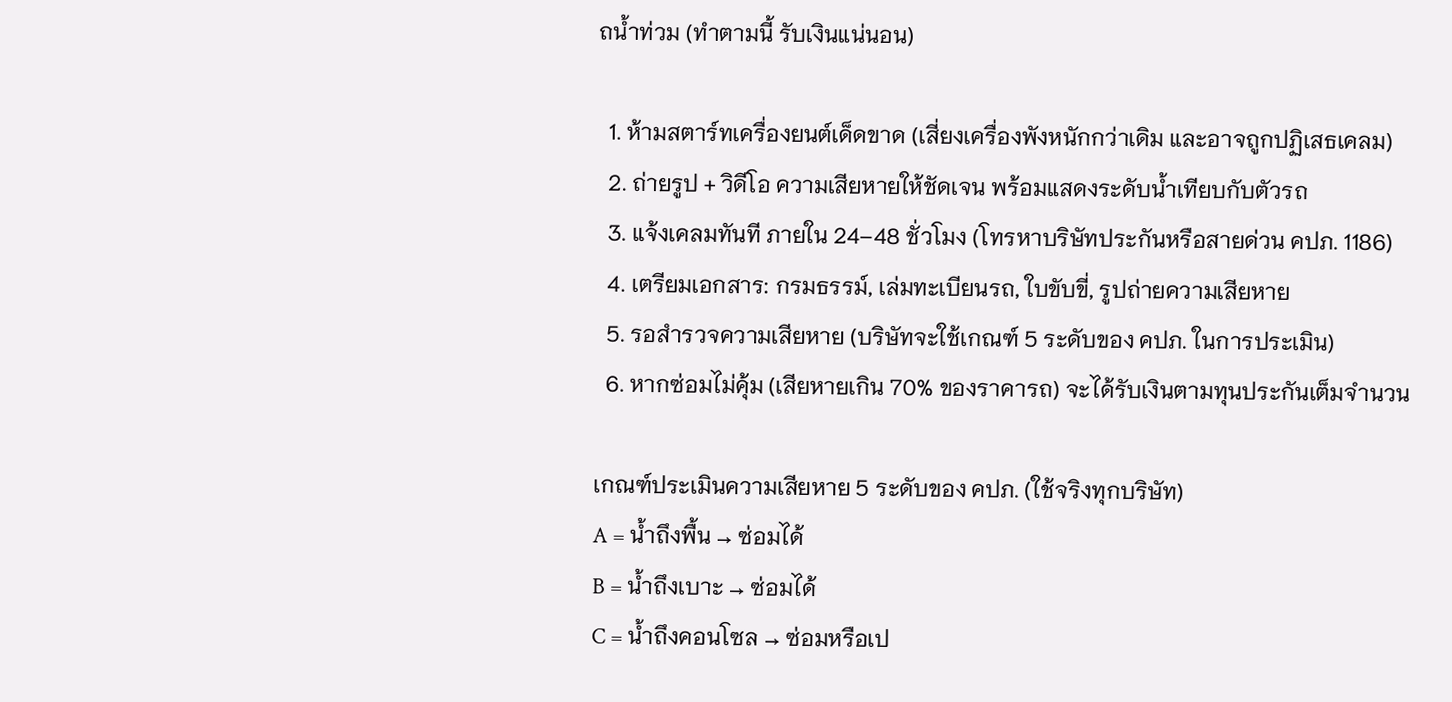ถน้ำท่วม (ทำตามนี้ รับเงินแน่นอน)

  1. ห้ามสตาร์ทเครื่องยนต์เด็ดขาด (เสี่ยงเครื่องพังหนักกว่าเดิม และอาจถูกปฏิเสธเคลม)
  2. ถ่ายรูป + วิดีโอ ความเสียหายให้ชัดเจน พร้อมแสดงระดับน้ำเทียบกับตัวรถ
  3. แจ้งเคลมทันที ภายใน 24–48 ชั่วโมง (โทรหาบริษัทประกันหรือสายด่วน คปภ. 1186)
  4. เตรียมเอกสาร: กรมธรรม์, เล่มทะเบียนรถ, ใบขับขี่, รูปถ่ายความเสียหาย
  5. รอสำรวจความเสียหาย (บริษัทจะใช้เกณฑ์ 5 ระดับของ คปภ. ในการประเมิน)
  6. หากซ่อมไม่คุ้ม (เสียหายเกิน 70% ของราคารถ) จะได้รับเงินตามทุนประกันเต็มจำนวน

เกณฑ์ประเมินความเสียหาย 5 ระดับของ คปภ. (ใช้จริงทุกบริษัท)
A = น้ำถึงพื้น → ซ่อมได้
B = น้ำถึงเบาะ → ซ่อมได้
C = น้ำถึงคอนโซล → ซ่อมหรือเป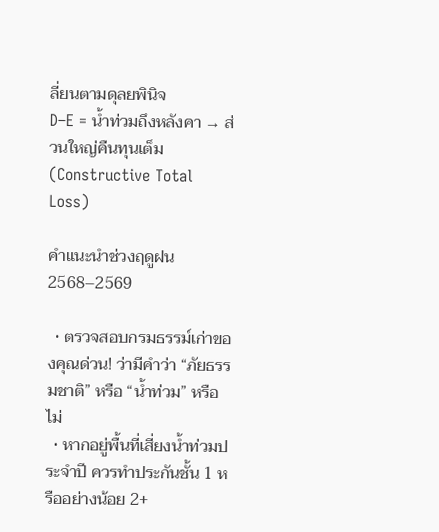ลี่ยนตามดุลยพินิจ
D–E = น้ำท่วมถึงหลังคา → ส่วนใหญ่คืนทุนเต็ม (Constructive Total Loss)

คำแนะนำช่วงฤดูฝน 2568–2569

  • ตรวจสอบกรมธรรม์เก่าของคุณด่วน! ว่ามีคำว่า “ภัยธรรมชาติ” หรือ “น้ำท่วม” หรือไม่
  • หากอยู่พื้นที่เสี่ยงน้ำท่วมประจำปี ควรทำประกันชั้น 1 หรืออย่างน้อย 2+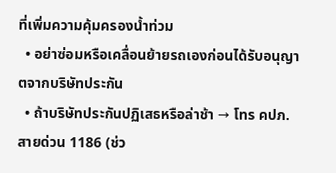ที่เพิ่มความคุ้มครองน้ำท่วม
  • อย่าซ่อมหรือเคลื่อนย้ายรถเองก่อนได้รับอนุญาตจากบริษัทประกัน
  • ถ้าบริษัทประกันปฏิเสธหรือล่าช้า → โทร คปภ. สายด่วน 1186 (ช่ว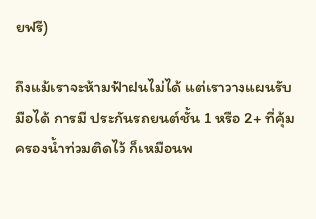ยฟรี)

ถึงแม้เราจะห้ามฟ้าฝนไม่ได้ แต่เราวางแผนรับมือได้ การมี ประกันรถยนต์ชั้น 1 หรือ 2+ ที่คุ้มครองน้ำท่วมติดไว้ ก็เหมือนพ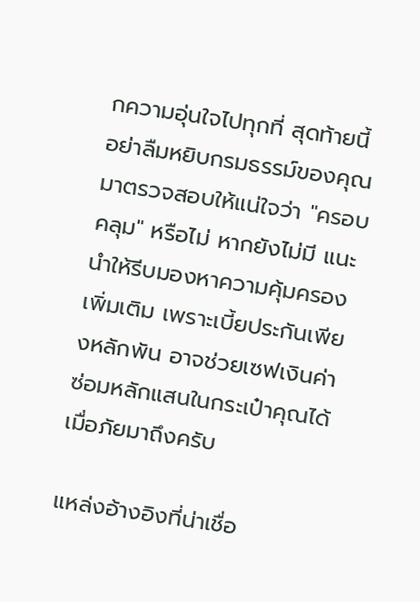กความอุ่นใจไปทุกที่ สุดท้ายนี้อย่าลืมหยิบกรมธรรม์ของคุณมาตรวจสอบให้แน่ใจว่า "ครอบคลุม" หรือไม่ หากยังไม่มี แนะนำให้รีบมองหาความคุ้มครองเพิ่มเติม เพราะเบี้ยประกันเพียงหลักพัน อาจช่วยเซฟเงินค่าซ่อมหลักแสนในกระเป๋าคุณได้เมื่อภัยมาถึงครับ

แหล่งอ้างอิงที่น่าเชื่อ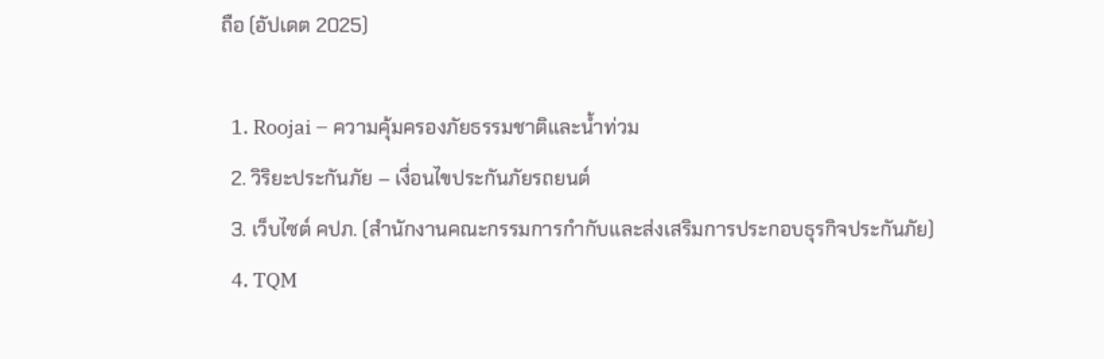ถือ (อัปเดต 2025)

  1. Roojai – ความคุ้มครองภัยธรรมชาติและน้ำท่วม
  2. วิริยะประกันภัย – เงื่อนไขประกันภัยรถยนต์
  3. เว็บไซต์ คปภ. (สำนักงานคณะกรรมการกำกับและส่งเสริมการประกอบธุรกิจประกันภัย)
  4. TQM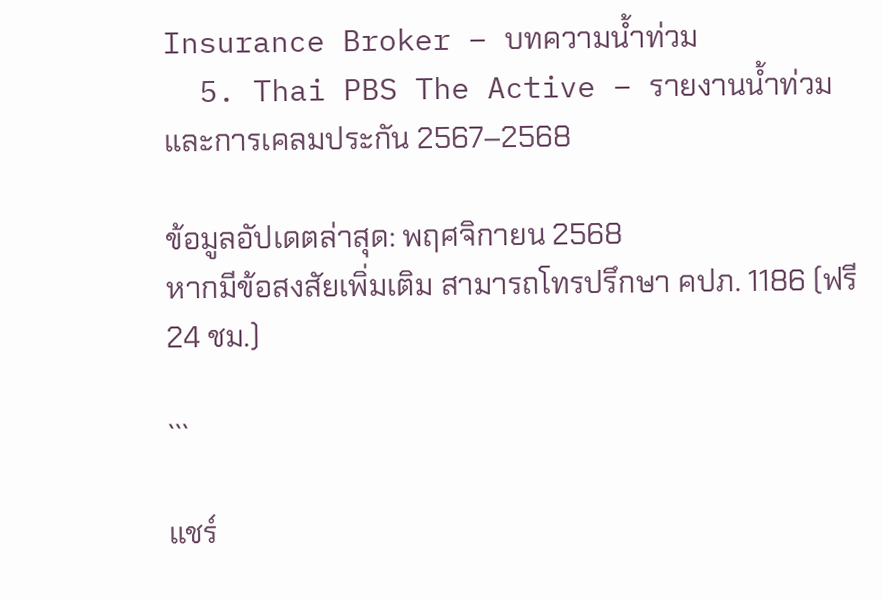Insurance Broker – บทความน้ำท่วม
  5. Thai PBS The Active – รายงานน้ำท่วมและการเคลมประกัน 2567–2568

ข้อมูลอัปเดตล่าสุด: พฤศจิกายน 2568
หากมีข้อสงสัยเพิ่มเติม สามารถโทรปรึกษา คปภ. 1186 (ฟรี 24 ชม.)

```

แชร์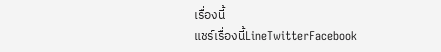เรื่องนี้
แชร์เรื่องนี้LineTwitterFacebook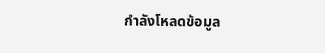กำลังโหลดข้อมูล